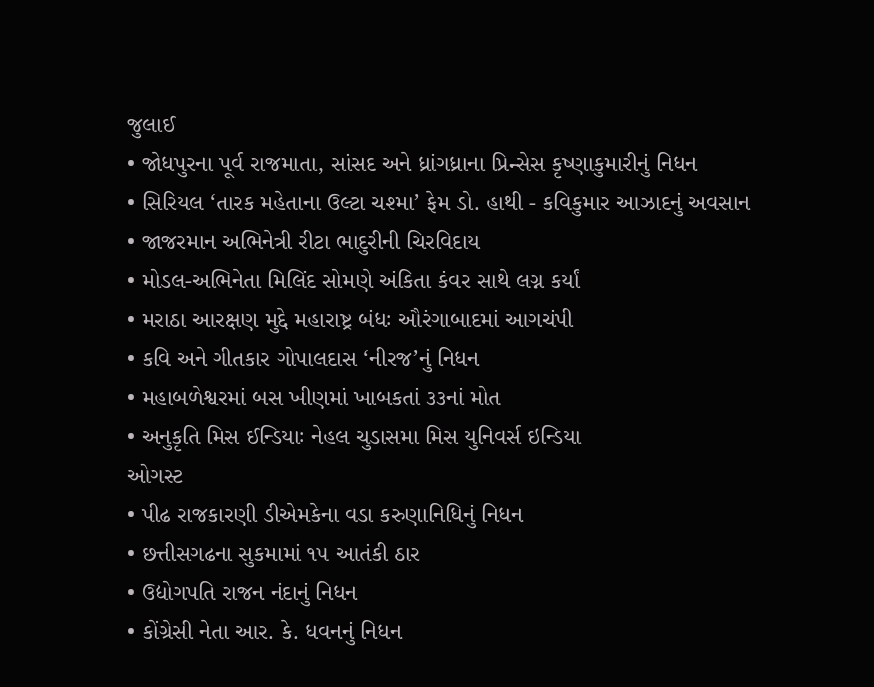જુલાઈ
• જોધપુરના પૂર્વ રાજમાતા, સાંસદ અને ધ્રાંગધ્રાના પ્રિન્સેસ કૃષ્ણાકુમારીનું નિધન
• સિરિયલ ‘તારક મહેતાના ઉલ્ટા ચશ્મા’ ફેમ ડો. હાથી - કવિકુમાર આઝાદનું અવસાન
• જાજરમાન અભિનેત્રી રીટા ભાદુરીની ચિરવિદાય
• મોડલ-અભિનેતા મિલિંદ સોમણે અંકિતા કંવર સાથે લગ્ન કર્યાં
• મરાઠા આરક્ષણ મુદ્દે મહારાષ્ટ્ર બંધઃ ઔરંગાબાદમાં આગચંપી
• કવિ અને ગીતકાર ગોપાલદાસ ‘નીરજ’નું નિધન
• મહાબળેશ્વરમાં બસ ખીણમાં ખાબકતાં ૩૩નાં મોત
• અનુકૃતિ મિસ ઈન્ડિયાઃ નેહલ ચુડાસમા મિસ યુનિવર્સ ઇન્ડિયા
ઓગસ્ટ
• પીઢ રાજકારણી ડીએમકેના વડા કરુણાનિધિનું નિધન
• છત્તીસગઢના સુકમામાં ૧૫ આતંકી ઠાર
• ઉદ્યોગપતિ રાજન નંદાનું નિધન
• કોંગ્રેસી નેતા આર. કે. ધવનનું નિધન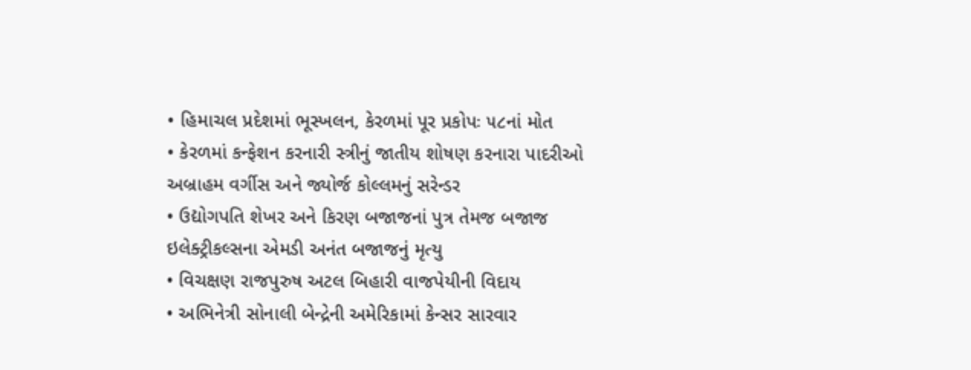• હિમાચલ પ્રદેશમાં ભૂસ્ખલન, કેરળમાં પૂર પ્રકોપઃ ૫૮નાં મોત
• કેરળમાં કન્ફેશન કરનારી સ્ત્રીનું જાતીય શોષણ કરનારા પાદરીઓ અબ્રાહમ વર્ગીસ અને જ્યોર્જ કોલ્લમનું સરેન્ડર
• ઉદ્યોગપતિ શેખર અને કિરણ બજાજનાં પુત્ર તેમજ બજાજ ઇલેક્ટ્રીકલ્સના એમડી અનંત બજાજનું મૃત્યુ
• વિચક્ષણ રાજપુરુષ અટલ બિહારી વાજપેયીની વિદાય
• અભિનેત્રી સોનાલી બેન્દ્રેની અમેરિકામાં કેન્સર સારવાર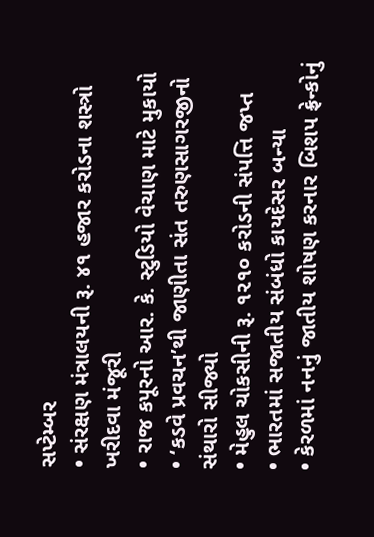સપ્ટેમ્બર
• સંરક્ષણ મંત્રાલયની રૂ. ૪૧ હજાર કરોડના શસ્ત્રો ખરીદવા મંજૂરી
• રાજ કપૂરનો આર. કે. સ્ટુડિયો વેચાણ માટે મુકાયો
• ‘કડવે પ્રવચન’થી જાણીતા સંત તરુણસાગરજીનો સંથારો સીજ્યો
• મેહુલ ચોકસીની રૂ. ૧૨૧૦ કરોડની સંપત્તિ જપ્ત
• ભારતમાં સજાતીય સંબંધો કાયદેસર બન્યા
• કેરળમાં નનનું જાતીય શોષણ કરનાર બિશપ ફ્રેન્કોનું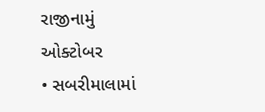રાજીનામું
ઓક્ટોબર
• સબરીમાલામાં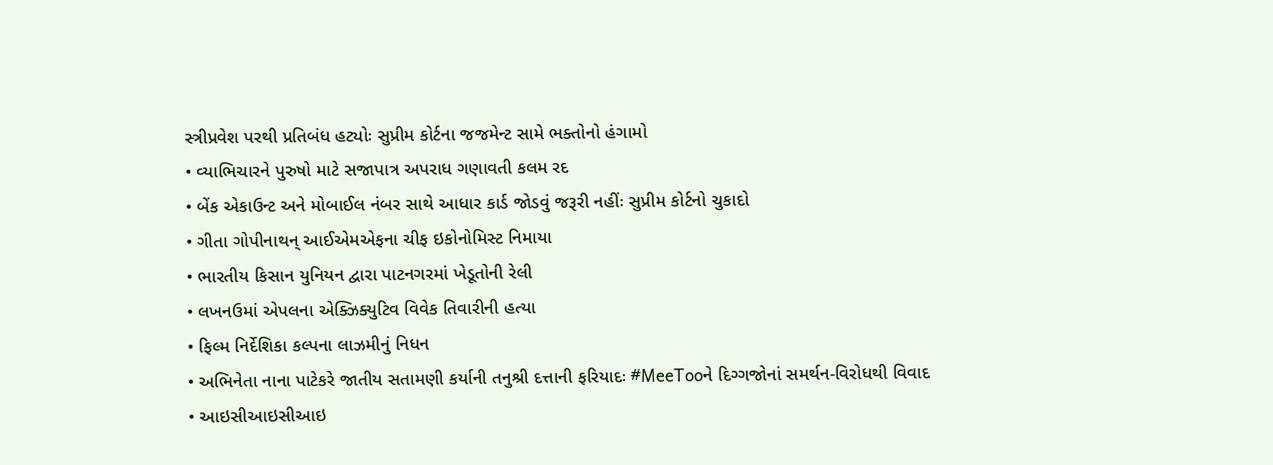સ્ત્રીપ્રવેશ પરથી પ્રતિબંધ હટ્યોઃ સુપ્રીમ કોર્ટના જજમેન્ટ સામે ભક્તોનો હંગામો
• વ્યાભિચારને પુરુષો માટે સજાપાત્ર અપરાધ ગણાવતી કલમ રદ
• બેંક એકાઉન્ટ અને મોબાઈલ નંબર સાથે આધાર કાર્ડ જોડવું જરૂરી નહીંઃ સુપ્રીમ કોર્ટનો ચુકાદો
• ગીતા ગોપીનાથન્ આઈએમએફના ચીફ ઇકોનોમિસ્ટ નિમાયા
• ભારતીય કિસાન યુનિયન દ્વારા પાટનગરમાં ખેડૂતોની રેલી
• લખનઉમાં એપલના એક્ઝિક્યુટિવ વિવેક તિવારીની હત્યા
• ફિલ્મ નિર્દેશિકા કલ્પના લાઝમીનું નિધન
• અભિનેતા નાના પાટેકરે જાતીય સતામણી કર્યાની તનુશ્રી દત્તાની ફરિયાદઃ #MeeTooને દિગ્ગજોનાં સમર્થન-વિરોધથી વિવાદ
• આઇસીઆઇસીઆઇ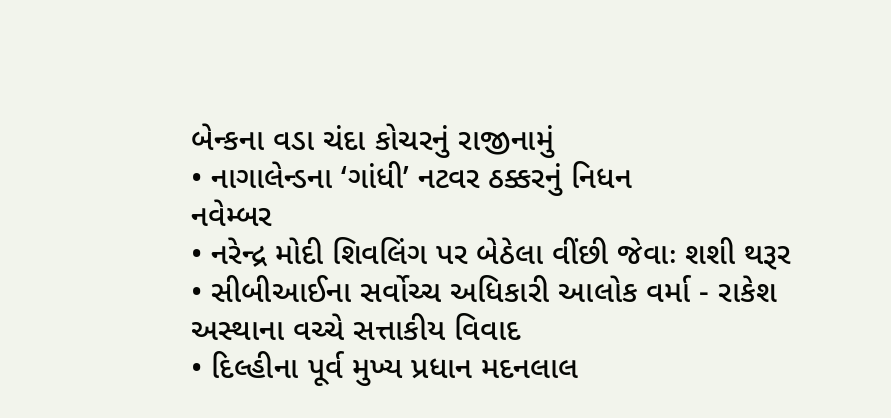બેન્કના વડા ચંદા કોચરનું રાજીનામું
• નાગાલેન્ડના ‘ગાંધી’ નટવર ઠક્કરનું નિધન
નવેમ્બર
• નરેન્દ્ર મોદી શિવલિંગ પર બેઠેલા વીંછી જેવાઃ શશી થરૂર
• સીબીઆઈના સર્વોચ્ચ અધિકારી આલોક વર્મા - રાકેશ અસ્થાના વચ્ચે સત્તાકીય વિવાદ
• દિલ્હીના પૂર્વ મુખ્ય પ્રધાન મદનલાલ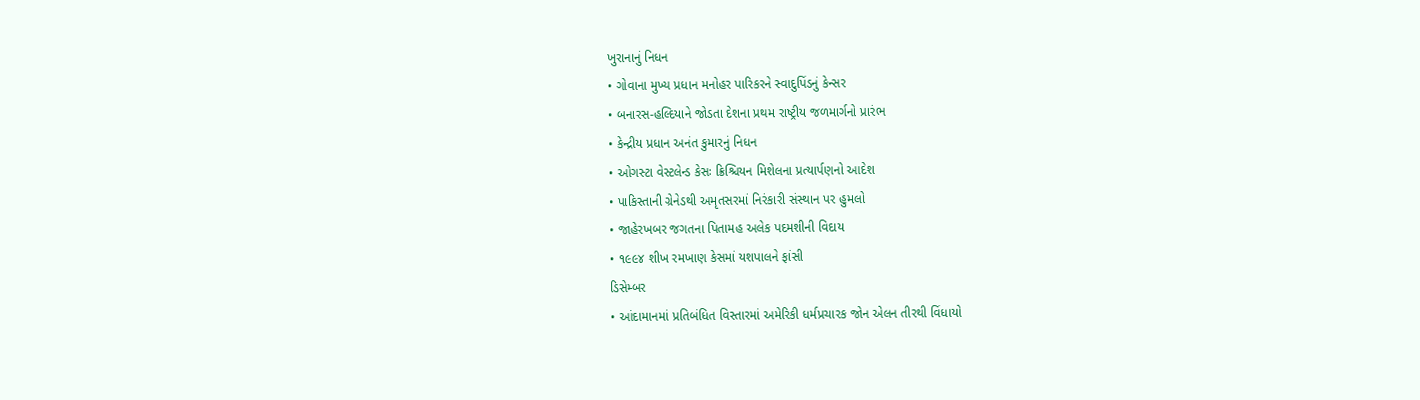ખુરાનાનું નિધન
• ગોવાના મુખ્ય પ્રધાન મનોહર પારિકરને સ્વાદુપિંડનું કેન્સર
• બનારસ-હલ્દિયાને જોડતા દેશના પ્રથમ રાષ્ટ્રીય જળમાર્ગનો પ્રારંભ
• કેન્દ્રીય પ્રધાન અનંત કુમારનું નિધન
• ઓગસ્ટા વેસ્ટલેન્ડ કેસઃ ક્રિશ્ચિયન મિશેલના પ્રત્યાર્પણનો આદેશ
• પાકિસ્તાની ગ્રેનેડથી અમૃતસરમાં નિરંકારી સંસ્થાન પર હુમલો
• જાહેરખબર જગતના પિતામહ અલેક પદમશીની વિદાય
• ૧૯૯૪ શીખ રમખાણ કેસમાં યશપાલને ફાંસી
ડિસેમ્બર
• આંદામાનમાં પ્રતિબંધિત વિસ્તારમાં અમેરિકી ધર્મપ્રચારક જોન એલન તીરથી વિંધાયો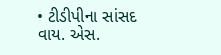• ટીડીપીના સાંસદ વાય. એસ.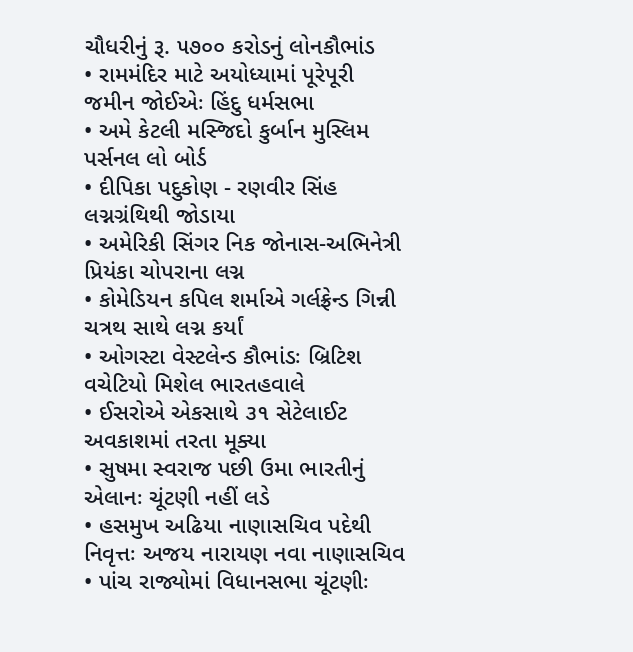ચૌધરીનું રૂ. ૫૭૦૦ કરોડનું લોનકૌભાંડ
• રામમંદિર માટે અયોધ્યામાં પૂરેપૂરી જમીન જોઈએઃ હિંદુ ધર્મસભા
• અમે કેટલી મસ્જિદો કુર્બાન મુસ્લિમ પર્સનલ લો બોર્ડ
• દીપિકા પદુકોણ - રણવીર સિંહ લગ્નગ્રંથિથી જોડાયા
• અમેરિકી સિંગર નિક જોનાસ-અભિનેત્રી પ્રિયંકા ચોપરાના લગ્ન
• કોમેડિયન કપિલ શર્માએ ગર્લફ્રેન્ડ ગિન્ની ચત્રથ સાથે લગ્ન કર્યાં
• ઓગસ્ટા વેસ્ટલેન્ડ કૌભાંડઃ બ્રિટિશ વચેટિયો મિશેલ ભારતહવાલે
• ઈસરોએ એકસાથે ૩૧ સેટેલાઈટ અવકાશમાં તરતા મૂક્યા
• સુષમા સ્વરાજ પછી ઉમા ભારતીનું એલાનઃ ચૂંટણી નહીં લડે
• હસમુખ અઢિયા નાણાસચિવ પદેથી નિવૃત્તઃ અજય નારાયણ નવા નાણાસચિવ
• પાંચ રાજ્યોમાં વિધાનસભા ચૂંટણીઃ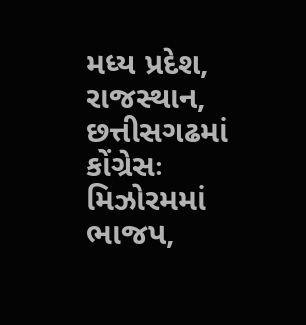મધ્ય પ્રદેશ, રાજસ્થાન, છત્તીસગઢમાં કોંગ્રેસઃ મિઝોરમમાં ભાજપ,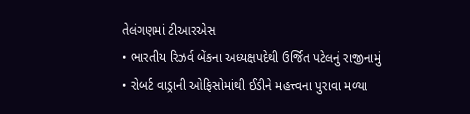તેલંગણમાં ટીઆરએસ
• ભારતીય રિઝર્વ બેંકના અધ્યક્ષપદેથી ઉર્જિત પટેલનું રાજીનામું
• રોબર્ટ વાડ્રાની ઓફિસોમાંથી ઈડીને મહત્ત્વના પુરાવા મળ્યા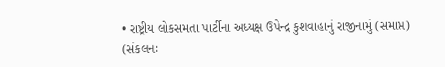• રાષ્ટ્રીય લોકસમતા પાર્ટીના અધ્યક્ષ ઉપેન્દ્ર કુશવાહાનું રાજીનામું (સમાપ્ત)
(સંકલનઃ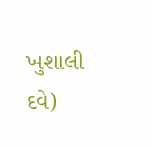ખુશાલી દવે)